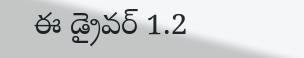ఈ డ్రైవర్ 1.2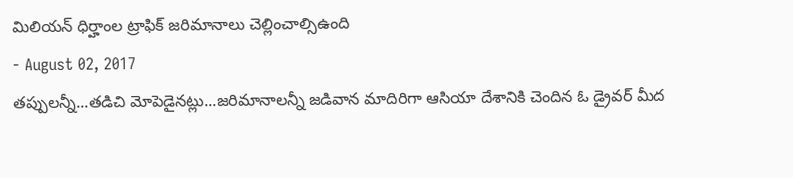మిలియన్ ధిర్హాంల ట్రాఫిక్ జరిమానాలు చెల్లించాల్సిఉంది
- August 02, 2017
తప్పులన్నీ...తడిచి మోపెడైనట్లు...జరిమానాలన్నీ జడివాన మాదిరిగా ఆసియా దేశానికి చెందిన ఓ డ్రైవర్ మీద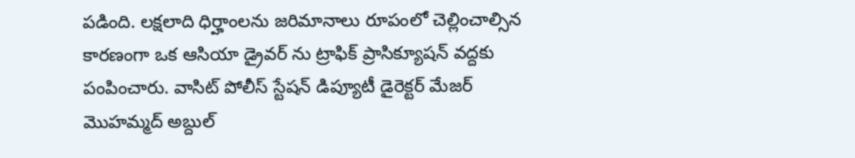పడింది. లక్షలాది ధిర్హాంలను జరిమానాలు రూపంలో చెల్లించాల్సిన కారణంగా ఒక ఆసియా డ్రైవర్ ను ట్రాఫిక్ ప్రాసిక్యూషన్ వద్దకు పంపించారు. వాసిట్ పోలీస్ స్టేషన్ డిప్యూటీ డైరెక్టర్ మేజర్ మొహమ్మద్ అబ్దుల్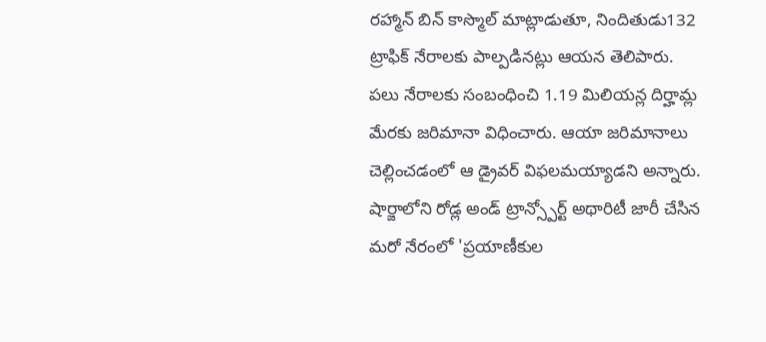రహ్మాన్ బిన్ కాస్మొల్ మాట్లాడుతూ, నిందితుడు132 ట్రాఫిక్ నేరాలకు పాల్పడినట్లు ఆయన తెలిపారు. పలు నేరాలకు సంబంధించి 1.19 మిలియన్ల దిర్హామ్ల మేరకు జరిమానా విధించారు. ఆయా జరిమానాలు చెల్లించడంలో ఆ డ్రైవర్ విఫలమయ్యాడని అన్నారు. షార్జాలోని రోడ్ల అండ్ ట్రాన్స్పోర్ట్ అథారిటీ జారీ చేసిన మరో నేరంలో 'ప్రయాణీకుల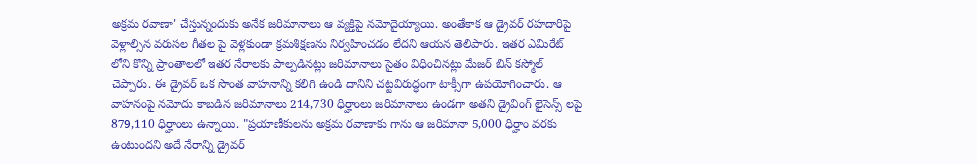అక్రమ రవాణా' చేస్తున్నందుకు అనేక జరిమానాలు ఆ వ్యక్తిపై నమోదైయ్యాయి. అంతేకాక ఆ డ్రైవర్ రహదారిపై వెళ్లాల్సిన వరుసల గీతల పై వెళ్లకుండా క్రమశిక్షణను నిర్వహించడం లేదని ఆయన తెలిపారు. ఇతర ఎమిరేట్ లోని కొన్ని ప్రాంతాలలో ఇతర నేరాలకు పాల్పడినట్లు జరిమానాలు సైతం విధించినట్లు మేజర్ బిన్ కస్మోల్ చెప్పారు. ఈ డ్రైవర్ ఒక సొంత వాహనాన్ని కలిగి ఉండి దానిని చట్టవిరుద్ధంగా టాక్సీగా ఉపయోగించారు. ఆ వాహనంపై నమోదు కాబడిన జరిమానాలు 214,730 ధిర్హాంలు జరిమానాలు ఉండగా అతని డ్రైవింగ్ లైసెన్స్ లపై 879,110 ధిర్హాంలు ఉన్నాయి. "ప్రయాణీకులను అక్రమ రవాణాకు గాను ఆ జరిమానా 5,000 ధిర్హాం వరకు ఉంటుందని అదే నేరాన్ని డ్రైవర్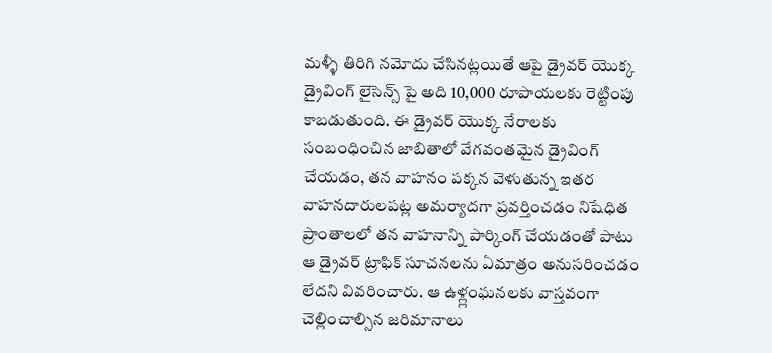మళ్ళీ తిరిగి నమోదు చేసినట్లయితే ఆపై డ్రైవర్ యొక్క డ్రైవింగ్ లైసెన్స్ పై అది 10,000 రూపాయలకు రెట్టింపు కాబడుతుంది. ఈ డ్రైవర్ యొక్క నేరాలకు సంబంధించిన జాబితాలో వేగవంతమైన డ్రైవింగ్ చేయడం, తన వాహనం పక్కన వెళుతున్న ఇతర వాహనదారులపట్ల అమర్యాదగా ప్రవర్తించడం నిషేధిత ప్రాంతాలలో తన వాహనాన్ని పార్కింగ్ చేయడంతో పాటు ఆ డ్రైవర్ ట్రాఫిక్ సూచనలను ఏమాత్రం అనుసరించడం లేదని వివరించారు. ఆ ఉళ్ల్లంఘనలకు వాస్తవంగా చెల్లించాల్సిన జరిమానాలు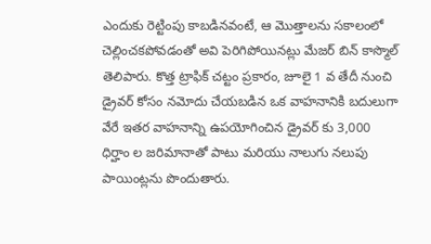ఎందుకు రెట్టింపు కాబడినవంటే, ఆ మొత్తాలను సకాలంలో చెల్లించకపోవడంతో అవి పెరిగిపోయినట్లు మేజర్ బిన్ కాస్మొల్ తెలిపారు. కొత్త ట్రాఫిక్ చట్టం ప్రకారం, జూలై 1 వ తేదీ నుంచి డ్రైవర్ కోసం నమోదు చేయబడిన ఒక వాహనానికి బదులుగా వేరే ఇతర వాహనాన్ని ఉపయోగించిన డ్రైవర్ కు 3,000 ధిర్హాం ల జరిమానాతో పాటు మరియు నాలుగు నలుపు పాయింట్లను పొందుతారు.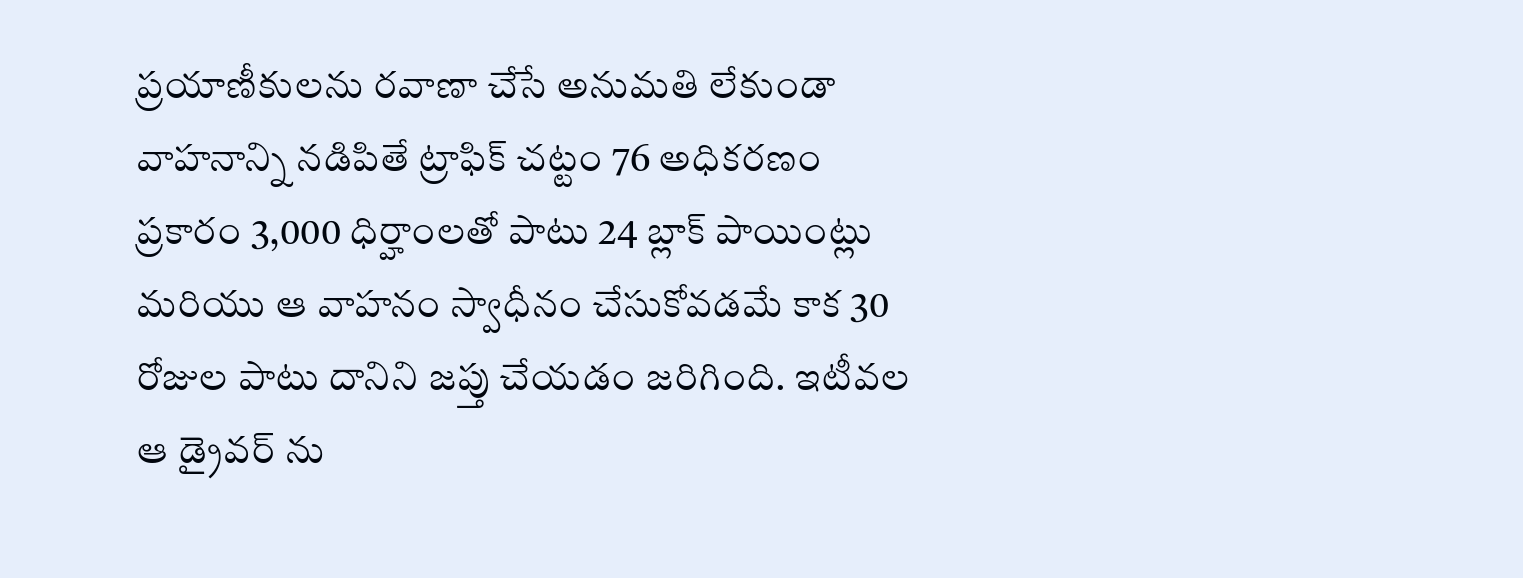ప్రయాణీకులను రవాణా చేసే అనుమతి లేకుండా వాహనాన్ని నడిపితే ట్రాఫిక్ చట్టం 76 అధికరణం ప్రకారం 3,000 ధిర్హాంలతో పాటు 24 బ్లాక్ పాయింట్లు మరియు ఆ వాహనం స్వాధీనం చేసుకోవడమే కాక 30 రోజుల పాటు దానిని జప్తు చేయడం జరిగింది. ఇటీవల ఆ డ్రైవర్ ను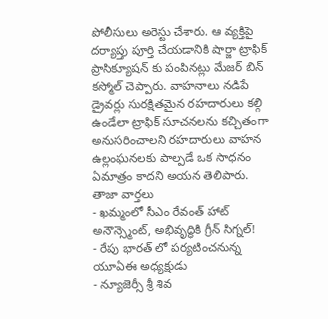పోలీసులు అరెస్టు చేశారు. ఆ వ్యక్తిపై దర్యాప్తు పూర్తి చేయడానికి షార్జా ట్రాఫిక్ ప్రాసిక్యూషన్ కు పంపినట్లు మేజర్ బిన్ కస్మోల్ చెప్పారు. వాహనాలు నడిపే డ్రైవర్లు సురక్షితమైన రహదారులు కల్గి ఉండేలా ట్రాఫిక్ సూచనలను కచ్చితంగా అనుసరించాలని రహదారులు వాహన ఉల్లంఘనలకు పాల్పడే ఒక సాధనం ఏమాత్రం కాదని అయన తెలిపారు.
తాజా వార్తలు
- ఖమ్మంలో సీఎం రేవంత్ హాట్ అనౌన్స్మెంట్, అభివృద్ధికి గ్రీన్ సిగ్నల్!
- రేపు భారత్ లో పర్యటించనున్న యూఏఈ అధ్యక్షుడు
- న్యూజెర్సీ శ్రీ శివ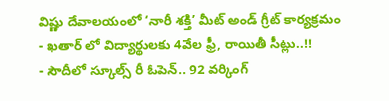విష్ణు దేవాలయంలో ‘నారీ శక్తి’ మీట్ అండ్ గ్రీట్ కార్యక్రమం
- ఖతార్ లో విద్యార్థులకు 4వేల ఫ్రీ, రాయితీ సీట్లు..!!
- సౌదీలో స్కూల్స్ రీ ఓపెన్.. 92 వర్కింగ్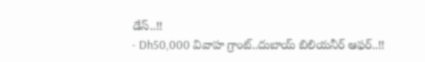డేస్..!!
- Dh50,000 వివాహ గ్రాంట్..దుబాయ్ బిలియనీర్ ఆఫర్..!!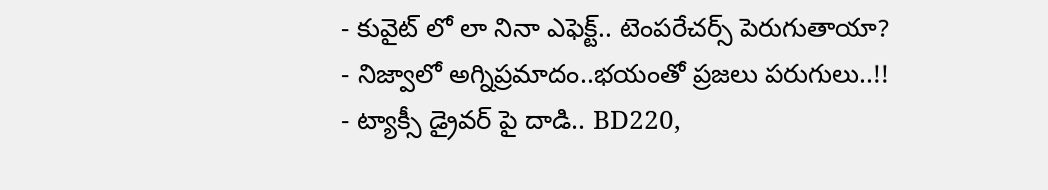- కువైట్ లో లా నినా ఎఫెక్ట్.. టెంపరేచర్స్ పెరుగుతాయా?
- నిజ్వాలో అగ్నిప్రమాదం..భయంతో ప్రజలు పరుగులు..!!
- ట్యాక్సీ డ్రైవర్ పై దాడి.. BD220,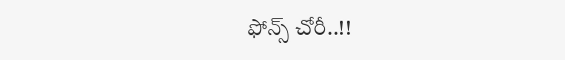ఫోన్స్ చోరీ..!!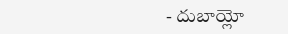- దుబాయ్లో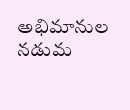అభిమానుల నడుమ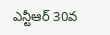ఎన్టీఆర్ 30వ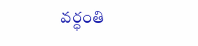వర్ధంతి